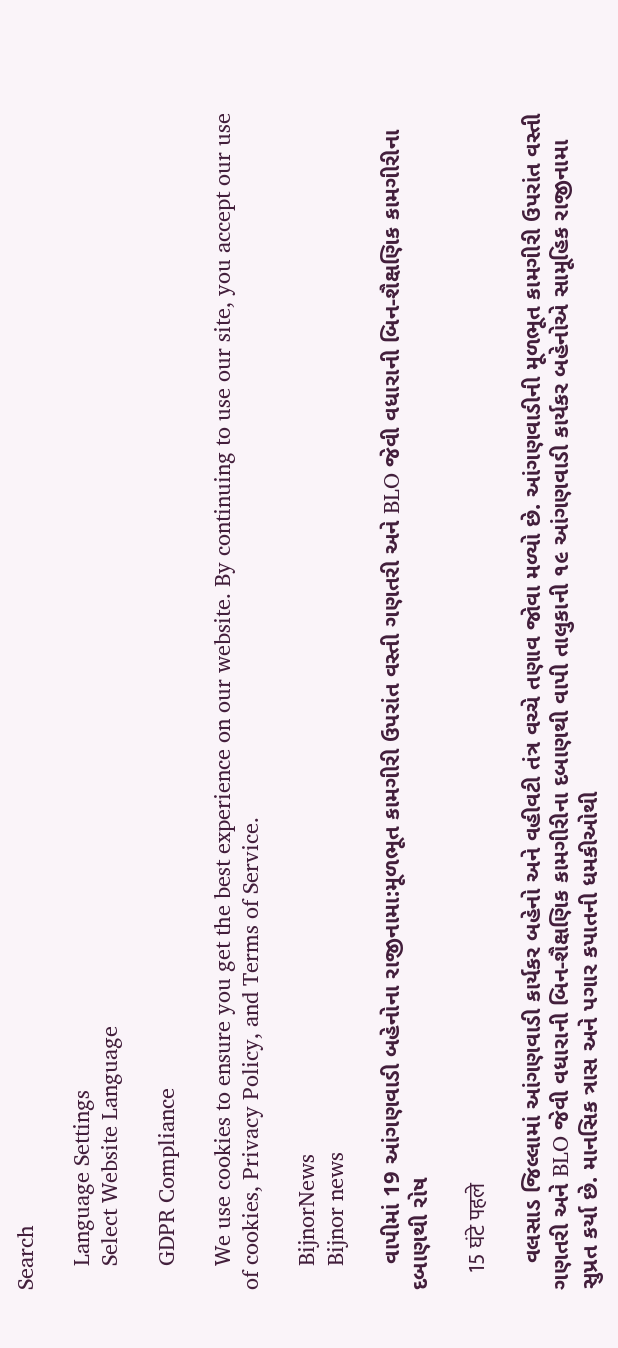Search

    Language Settings
    Select Website Language

    GDPR Compliance

    We use cookies to ensure you get the best experience on our website. By continuing to use our site, you accept our use of cookies, Privacy Policy, and Terms of Service.

    BijnorNews
    Bijnor news

    વાપીમાં 19 આંગણવાડી બહેનોના રાજીનામા:મૂળભૂત કામગીરી ઉપરાંત વસ્તી ગણતરી અને BLO જેવી વધારાની બિન-શૈક્ષણિક કામગીરીના દબાણથી રોષ

    15 घंटे पहले

    વલસાડ જિલ્લામાં આંગણવાડી કાર્યકર બહેનો અને વહીવટી તંત્ર વચ્ચે તણાવ જોવા મળ્યો છે. આંગણવાડીની મૂળભૂત કામગીરી ઉપરાંત વસ્તી ગણતરી અને BLO જેવી વધારાની બિન-શૈક્ષણિક કામગીરીના દબાણથી વાપી તાલુકાની ૧૯ આંગણવાડી કાર્યકર બહેનોએ સામૂહિક રાજીનામા સુપ્રત કર્યા છે. માનસિક ત્રાસ અને પગાર કપાતની ધમકીઓથી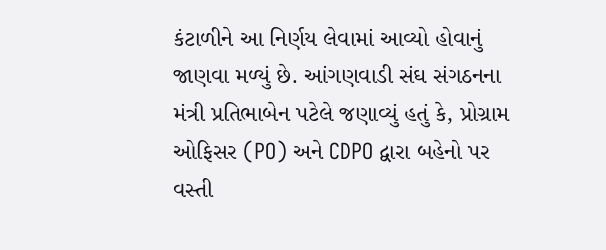કંટાળીને આ નિર્ણય લેવામાં આવ્યો હોવાનું જાણવા મળ્યું છે. આંગણવાડી સંઘ સંગઠનના મંત્રી પ્રતિભાબેન પટેલે જણાવ્યું હતું કે, પ્રોગ્રામ ઓફિસર (PO) અને CDPO દ્વારા બહેનો પર વસ્તી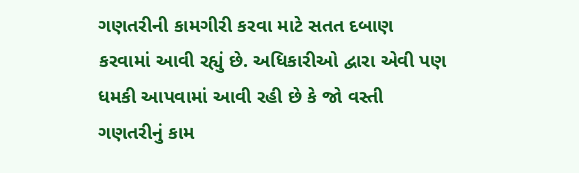ગણતરીની કામગીરી કરવા માટે સતત દબાણ કરવામાં આવી રહ્યું છે. અધિકારીઓ દ્વારા એવી પણ ધમકી આપવામાં આવી રહી છે કે જો વસ્તી ગણતરીનું કામ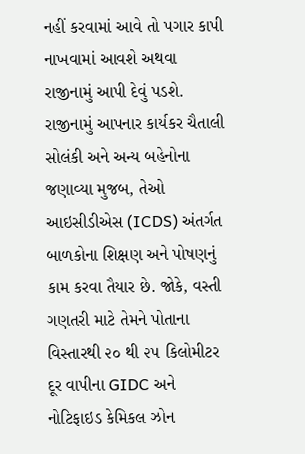નહીં કરવામાં આવે તો પગાર કાપી નાખવામાં આવશે અથવા રાજીનામું આપી દેવું પડશે. રાજીનામું આપનાર કાર્યકર ચૈતાલી સોલંકી અને અન્ય બહેનોના જણાવ્યા મુજબ, તેઓ આઇસીડીએસ (ICDS) અંતર્ગત બાળકોના શિક્ષણ અને પોષણનું કામ કરવા તૈયાર છે. જોકે, વસ્તી ગણતરી માટે તેમને પોતાના વિસ્તારથી ૨૦ થી ૨૫ કિલોમીટર દૂર વાપીના GIDC અને નોટિફાઇડ કેમિકલ ઝોન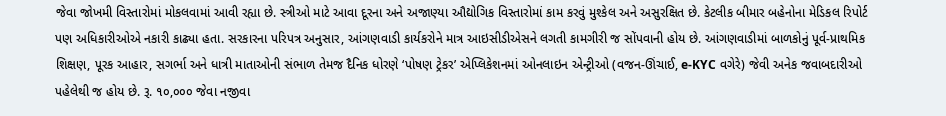જેવા જોખમી વિસ્તારોમાં મોકલવામાં આવી રહ્યા છે. સ્ત્રીઓ માટે આવા દૂરના અને અજાણ્યા ઔદ્યોગિક વિસ્તારોમાં કામ કરવું મુશ્કેલ અને અસુરક્ષિત છે. કેટલીક બીમાર બહેનોના મેડિકલ રિપોર્ટ પણ અધિકારીઓએ નકારી કાઢ્યા હતા. સરકારના પરિપત્ર અનુસાર, આંગણવાડી કાર્યકરોને માત્ર આઇસીડીએસને લગતી કામગીરી જ સોંપવાની હોય છે. આંગણવાડીમાં બાળકોનું પૂર્વ-પ્રાથમિક શિક્ષણ, પૂરક આહાર, સગર્ભા અને ધાત્રી માતાઓની સંભાળ તેમજ દૈનિક ધોરણે ‘પોષણ ટ્રેકર’ એપ્લિકેશનમાં ઓનલાઇન એન્ટ્રીઓ (વજન-ઊંચાઈ, e-KYC વગેરે) જેવી અનેક જવાબદારીઓ પહેલેથી જ હોય છે. રૂ. ૧૦,૦૦૦ જેવા નજીવા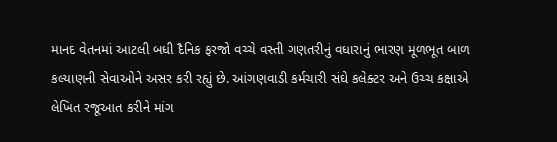માનદ વેતનમાં આટલી બધી દૈનિક ફરજો વચ્ચે વસ્તી ગણતરીનું વધારાનું ભારણ મૂળભૂત બાળ કલ્યાણની સેવાઓને અસર કરી રહ્યું છે. આંગણવાડી કર્મચારી સંઘે કલેક્ટર અને ઉચ્ચ કક્ષાએ લેખિત રજૂઆત કરીને માંગ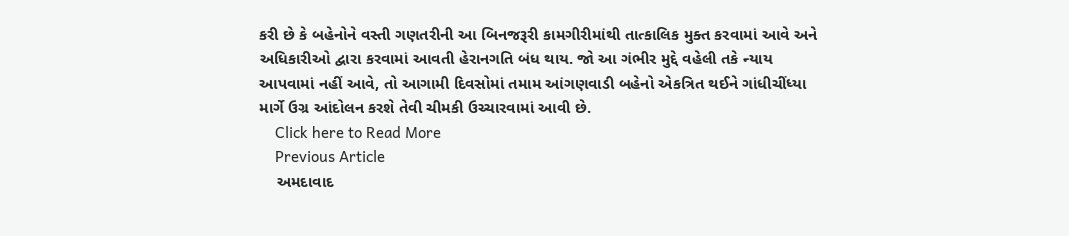કરી છે કે બહેનોને વસ્તી ગણતરીની આ બિનજરૂરી કામગીરીમાંથી તાત્કાલિક મુક્ત કરવામાં આવે અને અધિકારીઓ દ્વારા કરવામાં આવતી હેરાનગતિ બંધ થાય. જો આ ગંભીર મુદ્દે વહેલી તકે ન્યાય આપવામાં નહીં આવે, તો આગામી દિવસોમાં તમામ આંગણવાડી બહેનો એકત્રિત થઈને ગાંધીચીંધ્યા માર્ગે ઉગ્ર આંદોલન કરશે તેવી ચીમકી ઉચ્ચારવામાં આવી છે.
    Click here to Read More
    Previous Article
    અમદાવાદ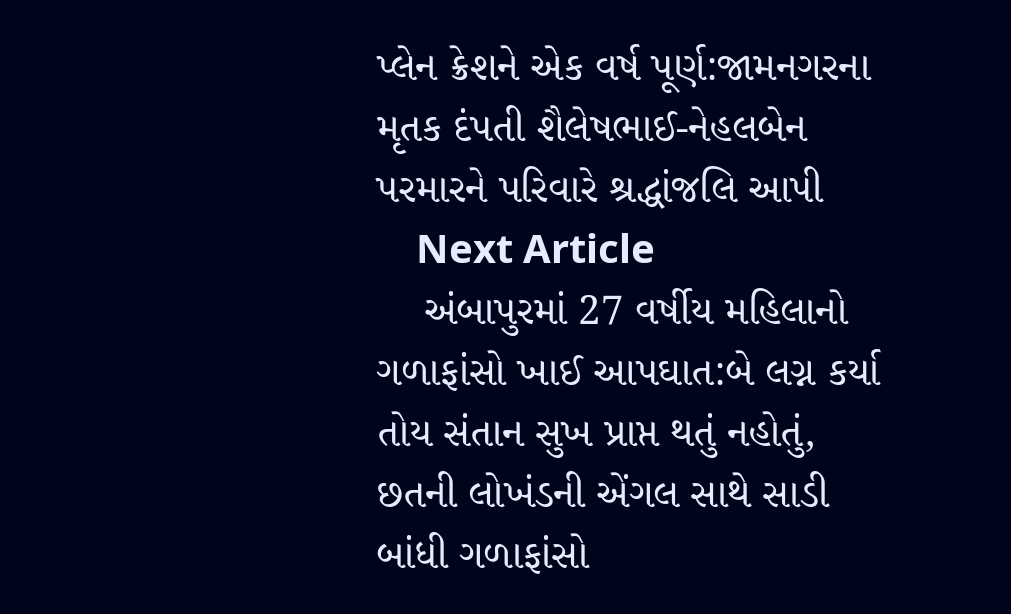પ્લેન ક્રેશને એક વર્ષ પૂર્ણ:જામનગરના મૃતક દંપતી શૈલેષભાઈ-નેહલબેન પરમારને પરિવારે શ્રદ્ધાંજલિ આપી
    Next Article
    અંબાપુરમાં 27 વર્ષીય મહિલાનો ગળાફાંસો ખાઈ આપઘાત:બે લગ્ન કર્યા તોય સંતાન સુખ પ્રાપ્ત થતું નહોતું, છતની લોખંડની એંગલ સાથે સાડી બાંધી ગળાફાંસો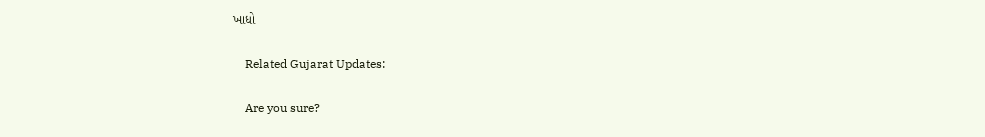ખાધો

    Related Gujarat Updates:

    Are you sure?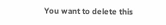You want to delete this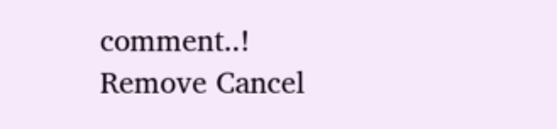comment..! Remove Cancel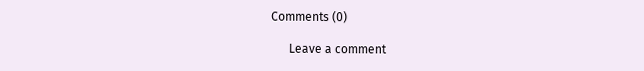Comments (0)

      Leave a comment